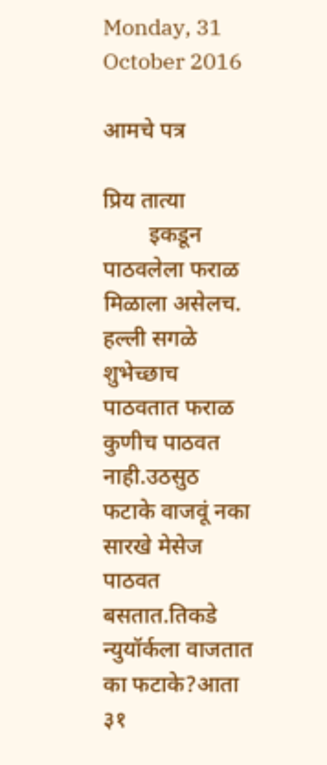Monday, 31 October 2016

आमचे पत्र

प्रिय तात्या
        इकडून पाठवलेला फराळ मिळाला असेलच.
हल्ली सगळे शुभेच्छाच पाठवतात फराळ कुणीच पाठवत नाही.उठसुठ फटाके वाजवूं नका सारखे मेसेज पाठवत बसतात.तिकडे न्युयॉर्कला वाजतात का फटाके?आता ३१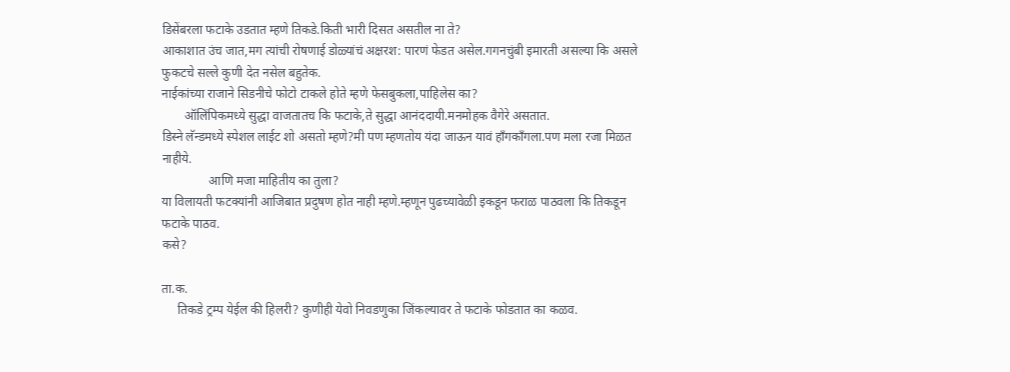डिसेंबरला फटाके उडतात म्हणे तिकडे.किती भारी दिसत असतील ना ते?
आकाशात उंच जात,मग त्यांची रोषणाई डोळ्यांचं अक्षरश: पारणं फेडत असेल.गगनचुंबी इमारती असल्या कि असले फुकटचे सल्ले कुणी देत नसेल बहुतेक.
नाईकांच्या राजाने सिडनीचे फोटो टाकले होते म्हणे फेसबुकला,पाहिलेस का?
       ऑलिंपिकमध्ये सुद्धा वाजतातच कि फटाके,ते सुद्धा आनंददायी.मनमोहक वैगेरे असतात.
डिस्ने लॅन्डमध्ये स्पेशल लाईट शो असतो म्हणे?मी पण म्हणतोय यंदा जाऊन यावं हॉंगकाँगला.पण मला रजा मिळत नाहीये.
               आणि मजा माहितीय का तुला?
या विलायती फटक्यांनी आजिबात प्रदुषण होत नाही म्हणे.म्हणून पुढच्यावेळी इकडून फराळ पाठवला कि तिकडून फटाके पाठव.
कसे?

ता.क.
     तिकडे ट्रम्प येईल की हिलरी? कुणीही येवो निवडणुका जिंकल्यावर ते फटाके फोडतात का कळव.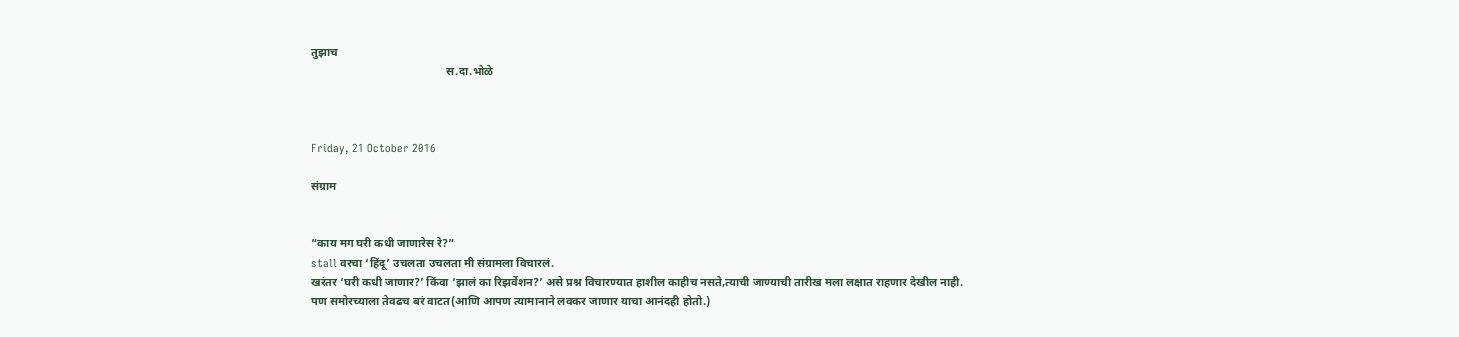तुझाच
                                               स.दा.भोळे



Friday, 21 October 2016

संग्राम


“काय मग घरी कधी जाणारेस रे?”
stall वरचा ‘हिंदू’ उचलता उचलता मी संग्रामला विचारलं.
खरंतर ‘घरी कधी जाणार?’ किंवा ‘झालं का रिझर्वेशन?’ असे प्रश्न विचारण्यात हाशील काहीच नसते,त्याची जाण्याची तारीख मला लक्षात राहणार देखील नाही.
पण समोरच्याला तेवढच बरं वाटत(आणि आपण त्यामानाने लवकर जाणार याचा आनंदही होतो.)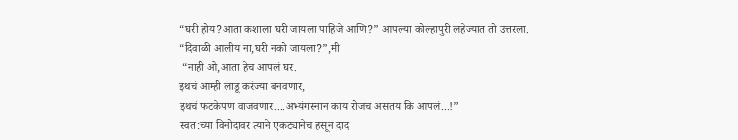“घरी होय?आता कशाला घरी जायला पाहिजे आणि?” आपल्या कोल्हापुरी लहेज्यात तो उत्तरला.
“दिवाळी आलीय ना,घरी नको जायला?”,मी
 “नाही ओ,आता हेच आपलं घर.
इथचं आम्ही लाडू करंज्या बनवणार,
इथचं फटकेपण वाजवणार....अभ्यंगस्नान काय रोजच असतय कि आपलं...!”
स्वत:च्या विनोदावर त्याने एकट्यानेच हसून दाद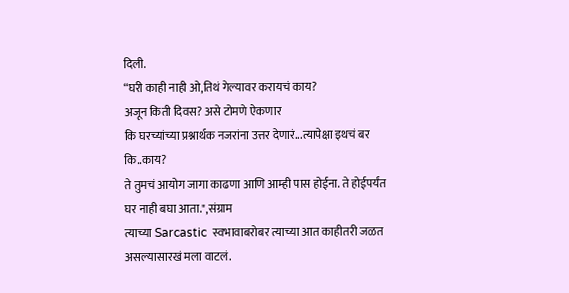दिली.
“घरी काही नाही ओ,तिथं गेल्यावर करायचं काय?
अजून किती दिवस? असे टोमणे ऐकणार
कि घरच्यांच्या प्रश्नार्थक नजरांना उत्तर देणारं...त्यापेक्षा इथचं बर कि..काय?
ते तुमचं आयोग जागा काढणा आणि आम्ही पास होईना. ते होईपर्यंत घर नाही बघा आता.",संग्राम
त्याच्या Sarcastic  स्वभावाबरोबर त्याच्या आत काहीतरी जळत असल्यासारखं मला वाटलं.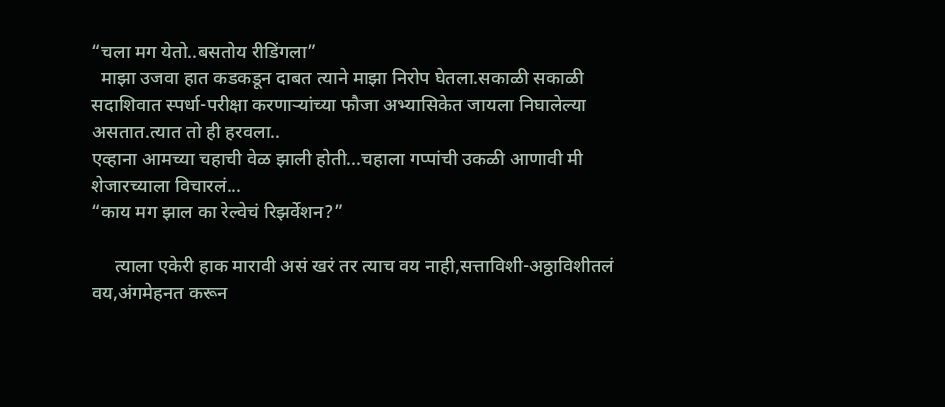“चला मग येतो..बसतोय रीडिंगला”
  माझा उजवा हात कडकडून दाबत त्याने माझा निरोप घेतला.सकाळी सकाळी सदाशिवात स्पर्धा-परीक्षा करणाऱ्यांच्या फौजा अभ्यासिकेत जायला निघालेल्या असतात.त्यात तो ही हरवला..
एव्हाना आमच्या चहाची वेळ झाली होती...चहाला गप्पांची उकळी आणावी मी शेजारच्याला विचारलं...
“काय मग झाल का रेल्वेचं रिझर्वेशन?”

     त्याला एकेरी हाक मारावी असं खरं तर त्याच वय नाही,सत्ताविशी-अठ्ठाविशीतलं वय,अंगमेहनत करून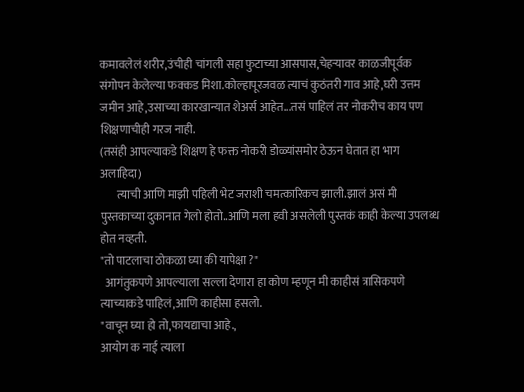कमावलेलं शरीर,उंचीही चांगली सहा फुटाच्या आसपास,चेहऱ्यावर काळजीपूर्वक संगोपन केलेल्या फक्कड मिशा.कोल्हापूरजवळ त्याचं कुठंतरी गाव आहे,घरी उत्तम जमीन आहे,उसाच्या कारखान्यात शेअर्स आहेत...तसं पाहिलं तर नोकरीच काय पण शिक्षणाचीही गरज नाही.
(तसंही आपल्याकडे शिक्षण हे फक्त नोकरी डोळ्यांसमोर ठेऊन घेतात हा भाग अलाहिदा)
       त्याची आणि माझी पहिली भेट जराशी चमत्कारिकच झाली.झालं असं मी पुस्तकाच्या दुकानात गेलो होतो..आणि मला हवी असलेली पुस्तकं काही केल्या उपलब्ध होत नव्हती.
"तो पाटलाचा ठोकळा घ्या की यापेक्षा ?"
  आगंतुकपणे आपल्याला सल्ला देणारा हा कोण म्हणून मी काहीसं त्रासिकपणे त्याच्याकडे पाहिलं,आणि काहीसा हसलो.
"वाचून घ्या हो तो,फायद्याचा आहे.,
आयोग क नाई त्याला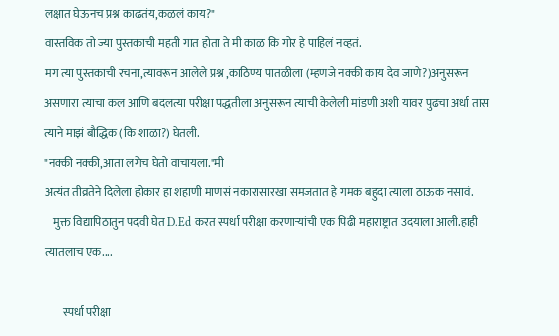लक्षात घेऊनच प्रश्न काढतंय,कळलं काय?"
वास्तविक तो ज्या पुस्तकाची महती गात होता ते मी काळ कि गोर हे पाहिलं नव्हतं.
मग त्या पुस्तकाची रचना,त्यावरून आलेले प्रश्न ,काठिण्य पातळीला (म्हणजे नक्की काय देव जाणे?)अनुसरून असणारा त्याचा कल आणि बदलत्या परीक्षा पद्धतीला अनुसरून त्याची केलेली मांडणी अशी यावर पुढचा अर्धा तास त्याने माझं बौद्धिक (कि शाळा?) घेतली.
"नक्की नक्की,आता लगेच घेतो वाचायला."मी
अत्यंत तीव्रतेने दिलेला होकार हा शहाणी माणसं नकारासारखा समजतात हे गमक बहुदा त्याला ठाऊक नसावं.
    मुक्त विद्यापिठातुन पदवी घेत D.Ed करत स्पर्धा परीक्षा करणाऱ्यांची एक पिढी महाराष्ट्रात उदयाला आली.हाही त्यातलाच एक....

        स्पर्धा परीक्षा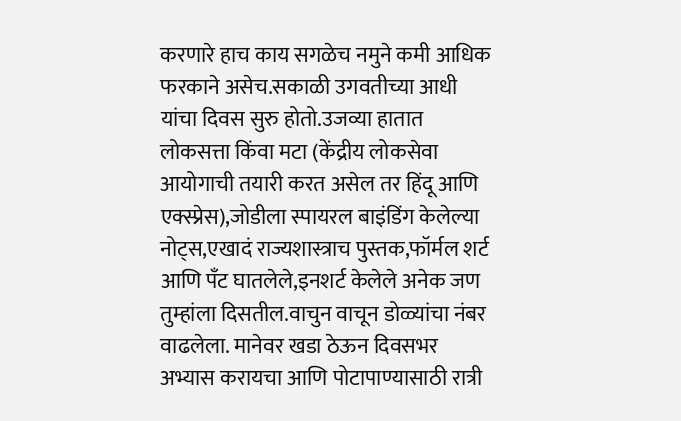करणारे हाच काय सगळेच नमुने कमी आधिक फरकाने असेच.सकाळी उगवतीच्या आधी यांचा दिवस सुरु होतो.उजव्या हातात लोकसत्ता किंवा मटा (केंद्रीय लोकसेवा आयोगाची तयारी करत असेल तर हिंदू आणि एक्स्प्रेस),जोडीला स्पायरल बाइंडिंग केलेल्या नोट्स,एखादं राज्यशास्त्राच पुस्तक,फॉर्मल शर्ट आणि पँट घातलेले,इनशर्ट केलेले अनेक जण तुम्हांला दिसतील.वाचुन वाचून डोळ्यांचा नंबर वाढलेला. मानेवर खडा ठेऊन दिवसभर अभ्यास करायचा आणि पोटापाण्यासाठी रात्री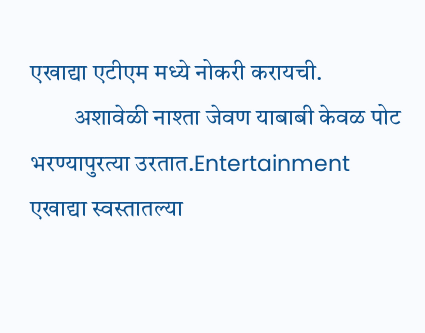एखाद्या एटीएम मध्ये नोकरी करायची.
         अशावेळी नाश्ता जेवण याबाबी केवळ पोट भरण्यापुरत्या उरतात.Entertainment एखाद्या स्वस्तातल्या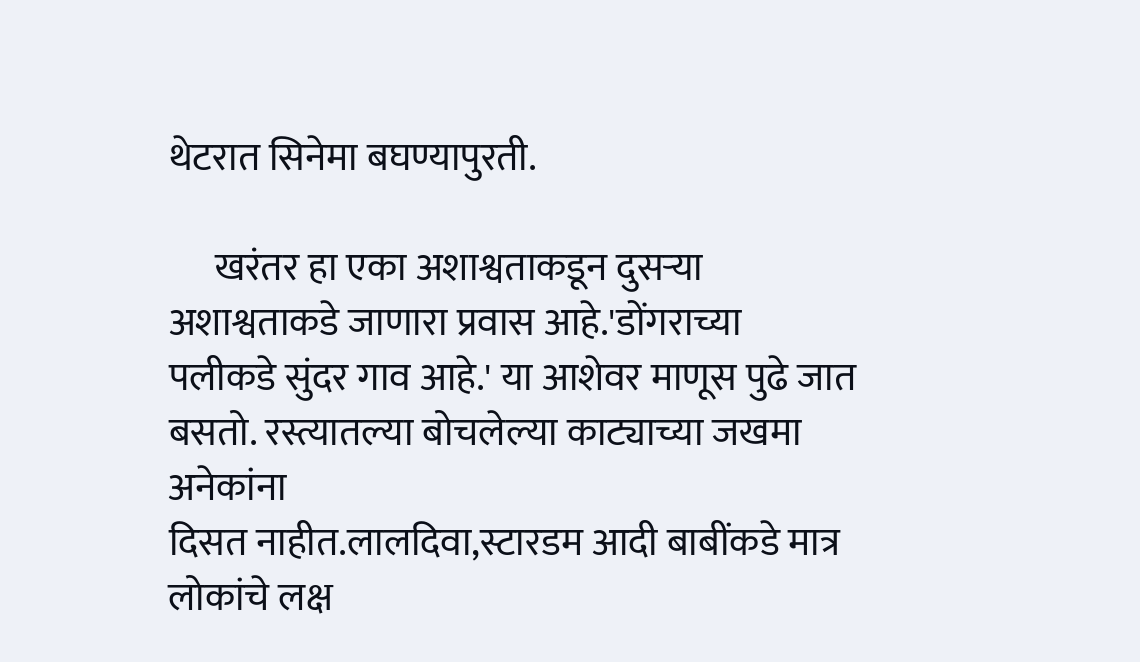थेटरात सिनेमा बघण्यापुरती.

      खरंतर हा एका अशाश्वताकडून दुसऱ्या अशाश्वताकडे जाणारा प्रवास आहे.'डोंगराच्या पलीकडे सुंदर गाव आहे.' या आशेवर माणूस पुढे जात बसतो. रस्त्यातल्या बोचलेल्या काट्याच्या जखमा अनेकांना
दिसत नाहीत.लालदिवा,स्टारडम आदी बाबींकडे मात्र लोकांचे लक्ष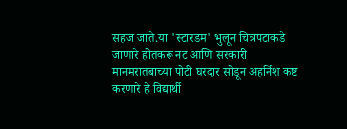सहज जाते.या 'स्टारडम' भुलून चित्रपटाकडे जाणारे होतकरू नट आणि सरकारी मानमरातबाच्या पोटी घरदार सोडून अहर्निश कष्ट करणारे हे विद्यार्थी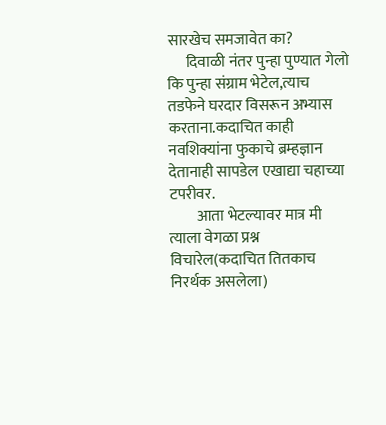सारखेच समजावेत का?
      दिवाळी नंतर पुन्हा पुण्यात गेलो कि पुन्हा संग्राम भेटेल,त्याच तडफेने घरदार विसरून अभ्यास करताना.कदाचित काही नवशिक्यांना फुकाचे ब्रम्हज्ञान देतानाही सापडेल एखाद्या चहाच्या टपरीवर.
         आता भेटल्यावर मात्र मी त्याला वेगळा प्रश्न विचारेल(कदाचित तितकाच निरर्थक असलेला)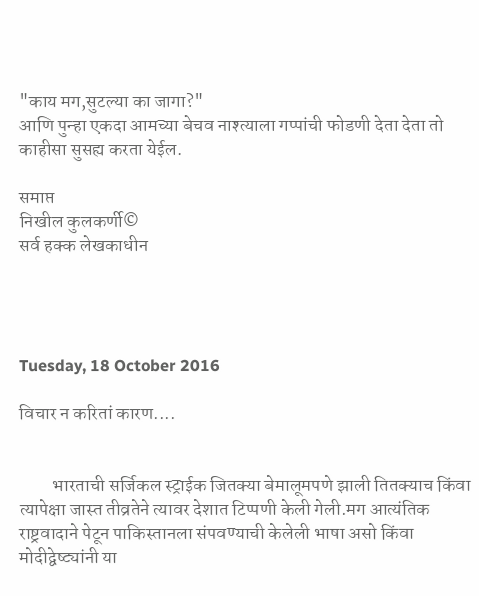"काय मग,सुटल्या का जागा?"
आणि पुन्हा एकदा आमच्या बेचव नाश्त्याला गप्पांची फोडणी देता देता तो काहीसा सुसह्य करता येईल.

समाप्त
निखील कुलकर्णी©
सर्व हक्क लेखकाधीन




Tuesday, 18 October 2016

विचार न करितां कारण....


         भारताची सर्जिकल स्ट्राईक जितक्या बेमालूमपणे झाली तितक्याच किंवा त्यापेक्षा जास्त तीव्रतेने त्यावर देशात टिप्पणी केली गेली.मग आत्यंतिक राष्ट्रवादाने पेटून पाकिस्तानला संपवण्याची केलेली भाषा असो किंवा मोदीद्वेष्ट्यांनी या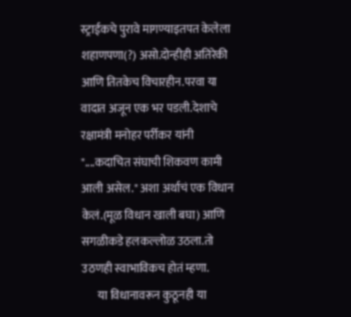स्ट्राईकचे पुरावे मागण्याइतपत केलेला शहाणपणा(?) असो.दोन्हीही अतिरेकी आणि तितकेच विचारहीन.परवा या वादात अजून एक भर पडली.देशाचे रक्षामंत्री मनोहर पर्रीकर यांनी "....कदाचित संघाची शिकवण कामी आली असेल." अशा अर्थाचं एक विधान केलं.(मूळ विधान खाली बघा) आणि सगळीकडे हलकल्लोळ उठला.तो उठणही स्वाभाविकच होतं म्हणा.
       या विधानावरून कुठूनही या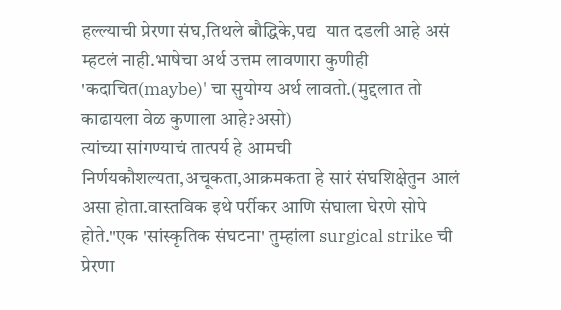हल्ल्याची प्रेरणा संघ,तिथले बौद्धिके,पद्य  यात दडली आहे असं म्हटलं नाही.भाषेचा अर्थ उत्तम लावणारा कुणीही 'कदाचित(maybe)' चा सुयोग्य अर्थ लावतो.(मुद्दलात तो काढायला वेळ कुणाला आहे?असो)
त्यांच्या सांगण्याचं तात्पर्य हे आमची निर्णयकौशल्यता,अचूकता,आक्रमकता हे सारं संघशिक्षेतुन आलं असा होता.वास्तविक इथे पर्रीकर आणि संघाला घेरणे सोपे होते."एक 'सांस्कृतिक संघटना' तुम्हांला surgical strike ची प्रेरणा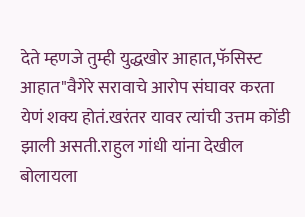देते म्हणजे तुम्ही युद्धखोर आहात,फॅसिस्ट आहात"वैगेरे सरावाचे आरोप संघावर करता येणं शक्य होतं.खरंतर यावर त्यांची उत्तम कोंडी झाली असती.राहुल गांधी यांना देखील बोलायला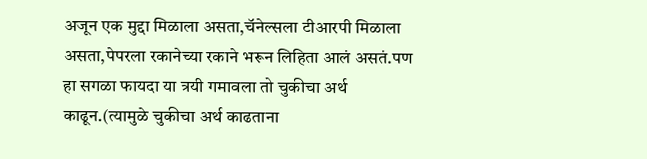अजून एक मुद्दा मिळाला असता,चॅनेल्सला टीआरपी मिळाला असता,पेपरला रकानेच्या रकाने भरून लिहिता आलं असतं.पण हा सगळा फायदा या त्रयी गमावला तो चुकीचा अर्थ काढून.(त्यामुळे चुकीचा अर्थ काढताना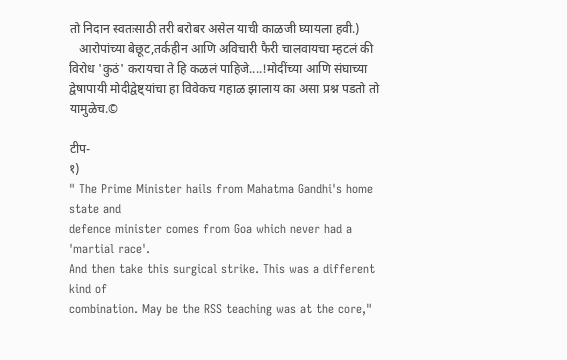तो निदान स्वतःसाठी तरी बरोबर असेल याची काळजी घ्यायला हवी.)
   आरोपांच्या बेछूट,तर्कहीन आणि अविचारी फैरी चालवायचा म्हटलं की विरोध 'कुठं' करायचा ते हि कळलं पाहिजे....!मोदींच्या आणि संघाच्या द्वेषापायी मोदीद्वेष्ट्यांचा हा विवेकच गहाळ झालाय का असा प्रश्न पडतो तो यामुळेच.©

टीप-
१)
" The Prime Minister hails from Mahatma Gandhi's home state and
defence minister comes from Goa which never had a 'martial race'.
And then take this surgical strike. This was a different kind of
combination. May be the RSS teaching was at the core,"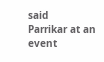said
Parrikar at an event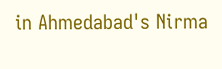in Ahmedabad's Nirma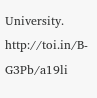University.
http://toi.in/B-G3Pb/a19li